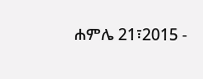ሐምሌ 21፣2015 -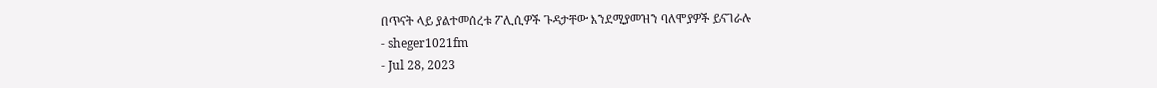በጥናት ላይ ያልተመሰረቱ ፖሊሲዎች ጉዳታቸው እንደሚያመዝን ባለሞያዎች ይናገራሉ
- sheger1021fm
- Jul 28, 2023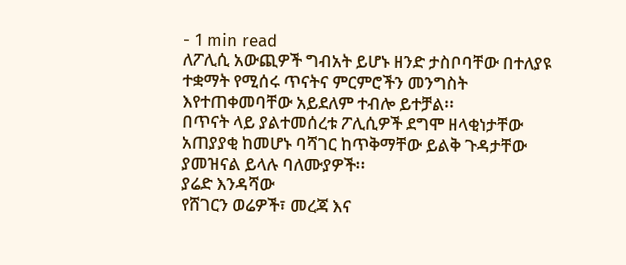- 1 min read
ለፖሊሲ አውጪዎች ግብአት ይሆኑ ዘንድ ታስቦባቸው በተለያዩ ተቋማት የሚሰሩ ጥናትና ምርምሮችን መንግስት እየተጠቀመባቸው አይደለም ተብሎ ይተቻል፡፡
በጥናት ላይ ያልተመሰረቱ ፖሊሲዎች ደግሞ ዘላቂነታቸው አጠያያቂ ከመሆኑ ባሻገር ከጥቅማቸው ይልቅ ጉዳታቸው ያመዝናል ይላሉ ባለሙያዎች፡፡
ያሬድ እንዳሻው
የሸገርን ወሬዎች፣ መረጃ እና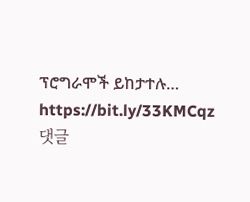ፕሮግራሞች ይከታተሉ… https://bit.ly/33KMCqz
댓글